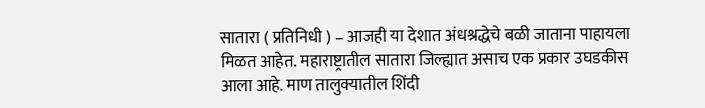सातारा ( प्रतिनिधी ) – आजही या देशात अंधश्रद्धेचे बळी जाताना पाहायला मिळत आहेत. महाराष्ट्रातील सातारा जिल्ह्यात असाच एक प्रकार उघडकीस आला आहे. माण तालुक्यातील शिंदी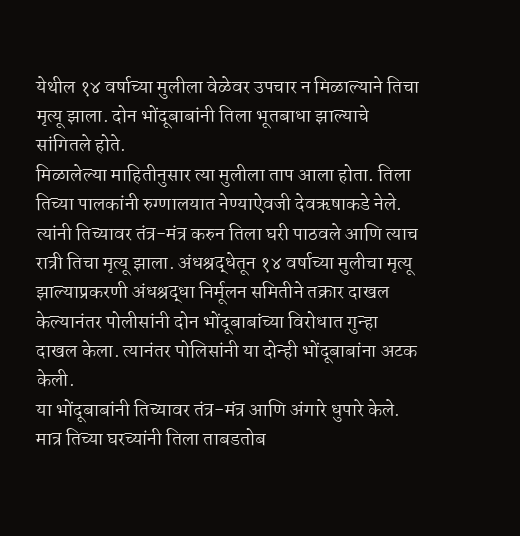येथील १४ वर्षाच्या मुलीला वेळेवर उपचार न मिळाल्याने तिचा मृत्यू झाला. दोन भोंदूबाबांनी तिला भूतबाधा झाल्याचे सांगितले होते.
मिळालेल्या माहितीनुसार त्या मुलीला ताप आला होता. तिला तिच्या पालकांनी रुग्णालयात नेण्याऐवजी देवऋषाकडे नेले. त्यांनी तिच्यावर तंत्र-मंत्र करुन तिला घरी पाठवले आणि त्याच रात्री तिचा मृत्यू झाला. अंधश्रद्धेतून १४ वर्षाच्या मुलीचा मृत्यू झाल्याप्रकरणी अंधश्रद्धा निर्मूलन समितीने तक्रार दाखल केल्यानंतर पोलीसांनी दोन भोंदूबाबांच्या विरोधात गुन्हा दाखल केला. त्यानंतर पोलिसांनी या दोन्ही भोंदूबाबांना अटक केली.
या भोंदूबाबांनी तिच्यावर तंत्र-मंत्र आणि अंगारे धुपारे केले. मात्र तिच्या घरच्यांनी तिला ताबडतोब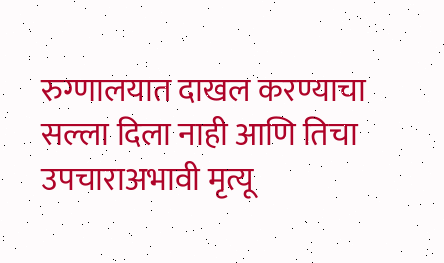रुग्णालयात दाखल करण्याचा सल्ला दिला नाही आणि तिचा उपचाराअभावी मृत्यू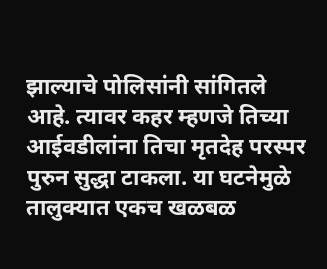झाल्याचे पोलिसांनी सांगितले आहे. त्यावर कहर म्हणजे तिच्या आईवडीलांना तिचा मृतदेह परस्पर पुरुन सुद्धा टाकला. या घटनेमुळे तालुक्यात एकच खळबळ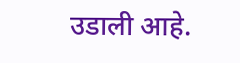उडाली आहे.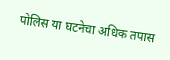पोलिस या घटनेचा अधिक तपास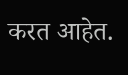करत आहेत.